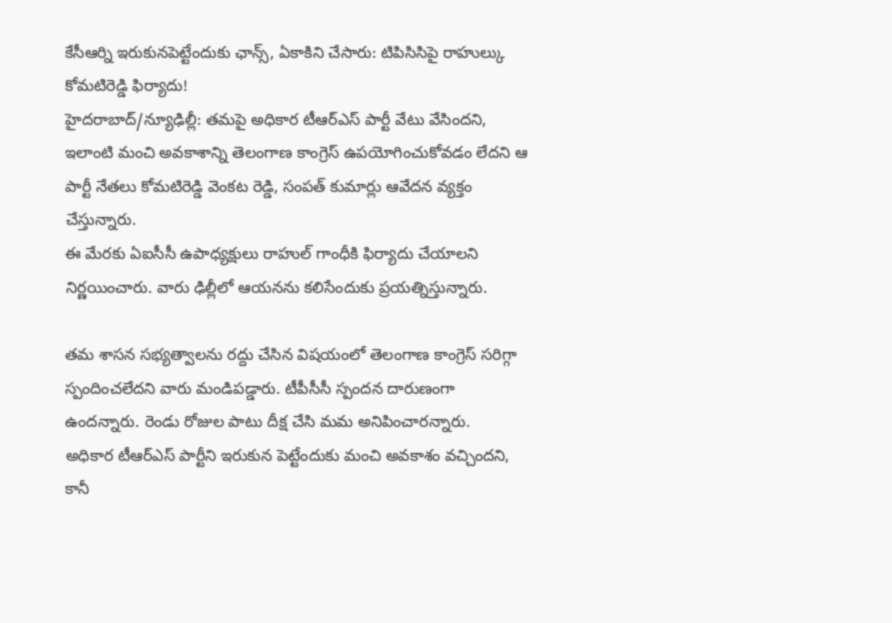కేసీఆర్ని ఇరుకునపెట్టేందుకు ఛాన్స్, ఏకాకిని చేసారు: టిపిసిసిపై రాహుల్కు కోమటిరెడ్డి ఫిర్యాదు!
హైదరాబాద్/న్యూఢిల్లీ: తమపై అధికార టీఆర్ఎస్ పార్టీ వేటు వేసిందని, ఇలాంటి మంచి అవకాశాన్ని తెలంగాణ కాంగ్రెస్ ఉపయోగించుకోవడం లేదని ఆ పార్టీ నేతలు కోమటిరెడ్డి వెంకట రెడ్డి, సంపత్ కుమార్లు ఆవేదన వ్యక్తం చేస్తున్నారు.
ఈ మేరకు ఏఐసీసీ ఉపాధ్యక్షులు రాహుల్ గాంధీకి ఫిర్యాదు చేయాలని నిర్ణయించారు. వారు ఢిల్లీలో ఆయనను కలిసేందుకు ప్రయత్నిస్తున్నారు.

తమ శాసన సభ్యత్వాలను రద్దు చేసిన విషయంలో తెలంగాణ కాంగ్రెస్ సరిగ్గా స్పందించలేదని వారు మండిపడ్డారు. టీపీసీసీ స్పందన దారుణంగా ఉందన్నారు. రెండు రోజుల పాటు దీక్ష చేసి మమ అనిపించారన్నారు.
అధికార టీఆర్ఎస్ పార్టీని ఇరుకున పెట్టేందుకు మంచి అవకాశం వచ్చిందని, కానీ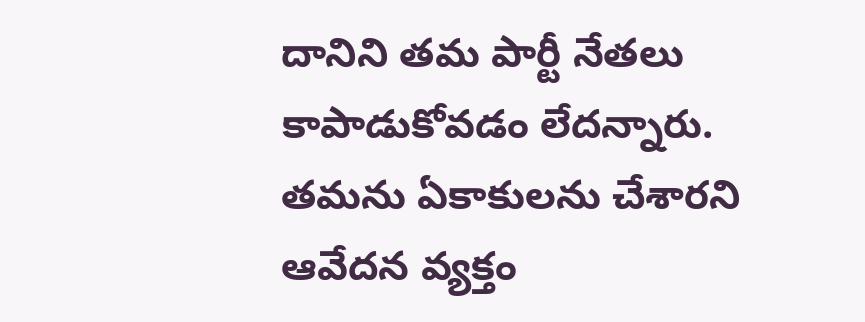దానిని తమ పార్టీ నేతలు కాపాడుకోవడం లేదన్నారు. తమను ఏకాకులను చేశారని ఆవేదన వ్యక్తం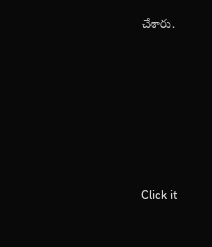చేశారు.












Click it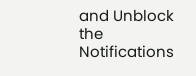and Unblock the Notifications